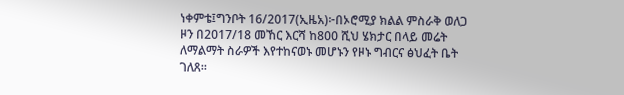ነቀምቴ፤ግንቦት 16/2017(ኢዜአ)፦በኦሮሚያ ክልል ምስራቅ ወለጋ ዞን በ2017/18 መኸር እርሻ ከ800 ሺህ ሄክታር በላይ መሬት ለማልማት ስራዎች እየተከናወኑ መሆኑን የዞኑ ግብርና ፅህፈት ቤት ገለጸ።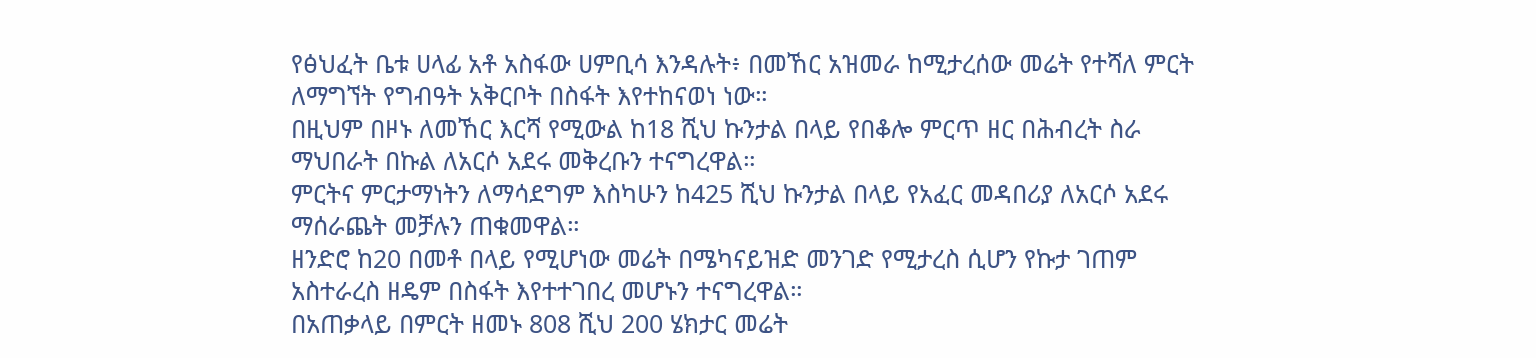የፅህፈት ቤቱ ሀላፊ አቶ አስፋው ሀምቢሳ እንዳሉት፥ በመኸር አዝመራ ከሚታረሰው መሬት የተሻለ ምርት ለማግኘት የግብዓት አቅርቦት በስፋት እየተከናወነ ነው።
በዚህም በዞኑ ለመኸር እርሻ የሚውል ከ18 ሺህ ኩንታል በላይ የበቆሎ ምርጥ ዘር በሕብረት ስራ ማህበራት በኩል ለአርሶ አደሩ መቅረቡን ተናግረዋል።
ምርትና ምርታማነትን ለማሳደግም እስካሁን ከ425 ሺህ ኩንታል በላይ የአፈር መዳበሪያ ለአርሶ አደሩ ማሰራጨት መቻሉን ጠቁመዋል።
ዘንድሮ ከ20 በመቶ በላይ የሚሆነው መሬት በሜካናይዝድ መንገድ የሚታረስ ሲሆን የኩታ ገጠም አስተራረስ ዘዴም በስፋት እየተተገበረ መሆኑን ተናግረዋል።
በአጠቃላይ በምርት ዘመኑ 808 ሺህ 200 ሄክታር መሬት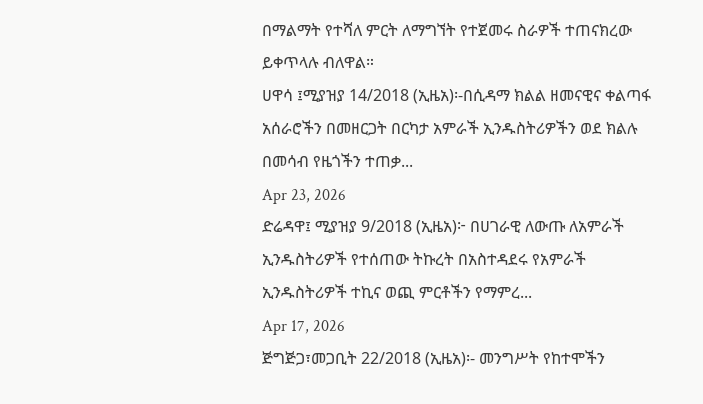በማልማት የተሻለ ምርት ለማግኘት የተጀመሩ ስራዎች ተጠናክረው ይቀጥላሉ ብለዋል።
ሀዋሳ ፤ሚያዝያ 14/2018 (ኢዜአ)፡-በሲዳማ ክልል ዘመናዊና ቀልጣፋ አሰራሮችን በመዘርጋት በርካታ አምራች ኢንዱስትሪዎችን ወደ ክልሉ በመሳብ የዜጎችን ተጠቃ...
Apr 23, 2026
ድሬዳዋ፤ ሚያዝያ 9/2018 (ኢዜአ)፦ በሀገራዊ ለውጡ ለአምራች ኢንዱስትሪዎች የተሰጠው ትኩረት በአስተዳደሩ የአምራች ኢንዱስትሪዎች ተኪና ወጪ ምርቶችን የማምረ...
Apr 17, 2026
ጅግጅጋ፣መጋቢት 22/2018 (ኢዜአ)፡- መንግሥት የከተሞችን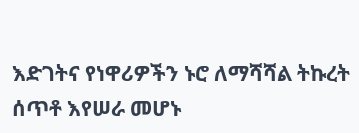እድገትና የነዋሪዎችን ኑሮ ለማሻሻል ትኩረት ሰጥቶ እየሠራ መሆኑ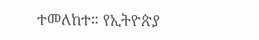ተመለከተ። የኢትዮጵያ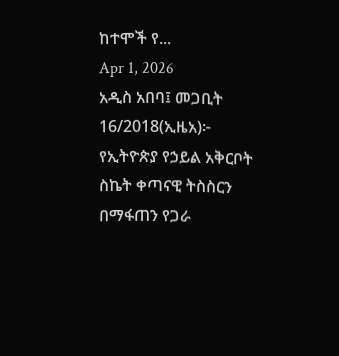ከተሞች የ...
Apr 1, 2026
አዲስ አበባ፤ መጋቢት 16/2018(ኢዜአ)፦ የኢትዮጵያ የኃይል አቅርቦት ስኬት ቀጣናዊ ትስስርን በማፋጠን የጋራ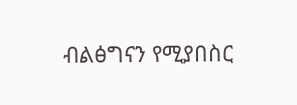ብልፅግናን የሚያበስር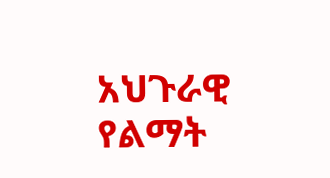አህጉራዊ የልማት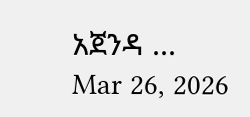አጀንዳ ...
Mar 26, 2026